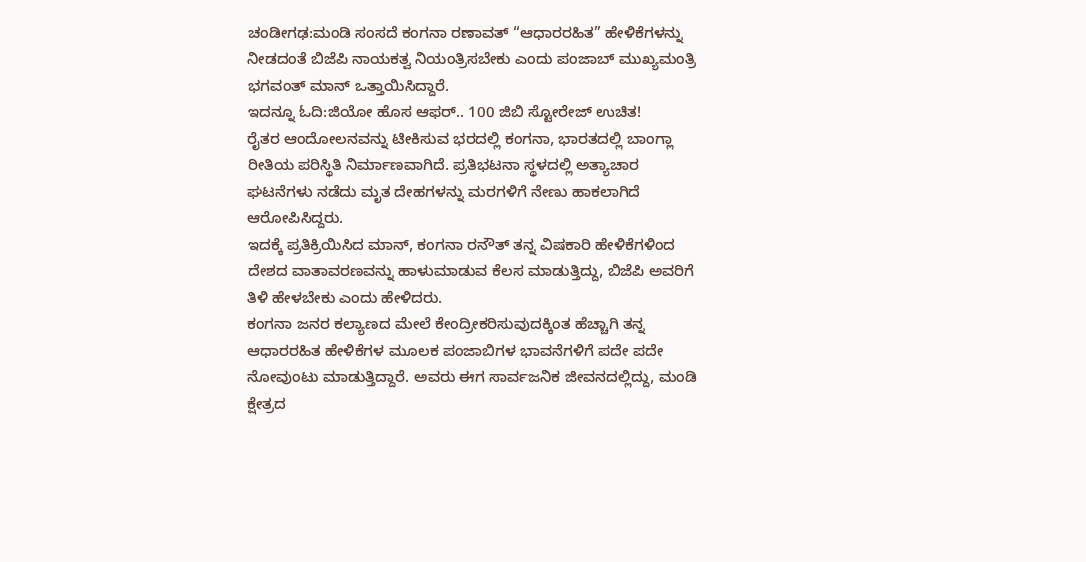ಚಂಡೀಗಢ:ಮಂಡಿ ಸಂಸದೆ ಕಂಗನಾ ರಣಾವತ್ “ಆಧಾರರಹಿತ” ಹೇಳಿಕೆಗಳನ್ನು ನೀಡದಂತೆ ಬಿಜೆಪಿ ನಾಯಕತ್ವ ನಿಯಂತ್ರಿಸಬೇಕು ಎಂದು ಪಂಜಾಬ್ ಮುಖ್ಯಮಂತ್ರಿ ಭಗವಂತ್ ಮಾನ್ ಒತ್ತಾಯಿಸಿದ್ದಾರೆ.
ಇದನ್ನೂ ಓದಿ:ಜಿಯೋ ಹೊಸ ಆಫರ್.. 100 ಜಿಬಿ ಸ್ಟೋರೇಜ್ ಉಚಿತ!
ರೈತರ ಆಂದೋಲನವನ್ನು ಟೀಕಿಸುವ ಭರದಲ್ಲಿ ಕಂಗನಾ, ಭಾರತದಲ್ಲಿ ಬಾಂಗ್ಲಾ ರೀತಿಯ ಪರಿಸ್ಥಿತಿ ನಿರ್ಮಾಣವಾಗಿದೆ. ಪ್ರತಿಭಟನಾ ಸ್ಥಳದಲ್ಲಿ ಅತ್ಯಾಚಾರ ಘಟನೆಗಳು ನಡೆದು ಮೃತ ದೇಹಗಳನ್ನು ಮರಗಳಿಗೆ ನೇಣು ಹಾಕಲಾಗಿದೆ ಆರೋಪಿಸಿದ್ದರು.
ಇದಕ್ಕೆ ಪ್ರತಿಕ್ರಿಯಿಸಿದ ಮಾನ್, ಕಂಗನಾ ರನೌತ್ ತನ್ನ ವಿಷಕಾರಿ ಹೇಳಿಕೆಗಳಿಂದ ದೇಶದ ವಾತಾವರಣವನ್ನು ಹಾಳುಮಾಡುವ ಕೆಲಸ ಮಾಡುತ್ತಿದ್ದು, ಬಿಜೆಪಿ ಅವರಿಗೆ ತಿಳಿ ಹೇಳಬೇಕು ಎಂದು ಹೇಳಿದರು.
ಕಂಗನಾ ಜನರ ಕಲ್ಯಾಣದ ಮೇಲೆ ಕೇಂದ್ರೀಕರಿಸುವುದಕ್ಕಿಂತ ಹೆಚ್ಚಾಗಿ ತನ್ನ ಆಧಾರರಹಿತ ಹೇಳಿಕೆಗಳ ಮೂಲಕ ಪಂಜಾಬಿಗಳ ಭಾವನೆಗಳಿಗೆ ಪದೇ ಪದೇ ನೋವುಂಟು ಮಾಡುತ್ತಿದ್ದಾರೆ. ಅವರು ಈಗ ಸಾರ್ವಜನಿಕ ಜೀವನದಲ್ಲಿದ್ದು, ಮಂಡಿ ಕ್ಷೇತ್ರದ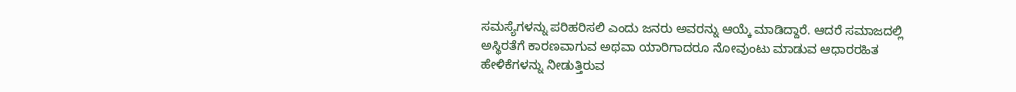ಸಮಸ್ಯೆಗಳನ್ನು ಪರಿಹರಿಸಲಿ ಎಂದು ಜನರು ಅವರನ್ನು ಆಯ್ಕೆ ಮಾಡಿದ್ದಾರೆ. ಆದರೆ ಸಮಾಜದಲ್ಲಿ ಅಸ್ಥಿರತೆಗೆ ಕಾರಣವಾಗುವ ಅಥವಾ ಯಾರಿಗಾದರೂ ನೋವುಂಟು ಮಾಡುವ ಆಧಾರರಹಿತ ಹೇಳಿಕೆಗಳನ್ನು ನೀಡುತ್ತಿರುವ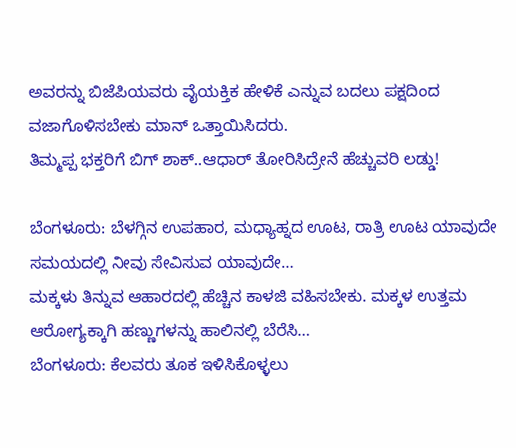ಅವರನ್ನು ಬಿಜೆಪಿಯವರು ವೈಯಕ್ತಿಕ ಹೇಳಿಕೆ ಎನ್ನುವ ಬದಲು ಪಕ್ಷದಿಂದ ವಜಾಗೊಳಿಸಬೇಕು ಮಾನ್ ಒತ್ತಾಯಿಸಿದರು.
ತಿಮ್ಮಪ್ಪ ಭಕ್ತರಿಗೆ ಬಿಗ್ ಶಾಕ್..ಆಧಾರ್ ತೋರಿಸಿದ್ರೇನೆ ಹೆಚ್ಚುವರಿ ಲಡ್ಡು!

ಬೆಂಗಳೂರು: ಬೆಳಗ್ಗಿನ ಉಪಹಾರ, ಮಧ್ಯಾಹ್ನದ ಊಟ, ರಾತ್ರಿ ಊಟ ಯಾವುದೇ ಸಮಯದಲ್ಲಿ ನೀವು ಸೇವಿಸುವ ಯಾವುದೇ…
ಮಕ್ಕಳು ತಿನ್ನುವ ಆಹಾರದಲ್ಲಿ ಹೆಚ್ಚಿನ ಕಾಳಜಿ ವಹಿಸಬೇಕು. ಮಕ್ಕಳ ಉತ್ತಮ ಆರೋಗ್ಯಕ್ಕಾಗಿ ಹಣ್ಣುಗಳನ್ನು ಹಾಲಿನಲ್ಲಿ ಬೆರೆಸಿ…
ಬೆಂಗಳೂರು: ಕೆಲವರು ತೂಕ ಇಳಿಸಿಕೊಳ್ಳಲು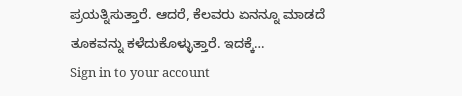ಪ್ರಯತ್ನಿಸುತ್ತಾರೆ. ಆದರೆ, ಕೆಲವರು ಏನನ್ನೂ ಮಾಡದೆ ತೂಕವನ್ನು ಕಳೆದುಕೊಳ್ಳುತ್ತಾರೆ. ಇದಕ್ಕೆ…
Sign in to your account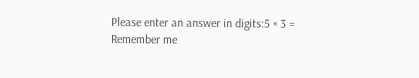Please enter an answer in digits:5 × 3 =
Remember me